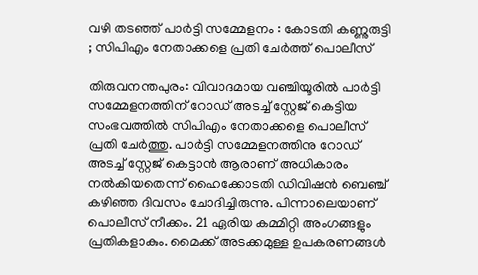വഴി തടഞ്ഞ് പാര്‍ട്ടി സമ്മേളനം : കോടതി കണ്ണുരുട്ടി ; സിപിഎം നേതാക്കളെ പ്രതി ചേര്‍ത്ത് പൊലീസ്

തിരുവനന്തപുരം: വിവാദമായ വഞ്ചിയൂരില്‍ പാര്‍ട്ടി സമ്മേളനത്തിന് റോഡ് അടച്ച് സ്റ്റേജ് കെട്ടിയ സംഭവത്തില്‍ സിപിഎം നേതാക്കളെ പൊലീസ് പ്രതി ചേര്‍ത്തു. പാര്‍ട്ടി സമ്മേളനത്തിനു റോഡ് അടച്ച് സ്റ്റേജ് കെട്ടാന്‍ ആരാണ് അധികാരം നല്‍കിയതെന്ന് ഹൈക്കോടതി ഡിവിഷന്‍ ബെഞ്ച് കഴിഞ്ഞ ദിവസം ചോദിച്ചിരുന്നു. പിന്നാലെയാണ് പൊലീസ് നീക്കം. 21 ഏരിയ കമ്മിറ്റി അംഗങ്ങളും പ്രതികളാകും. മൈക്ക് അടക്കമുള്ള ഉപകരണങ്ങള്‍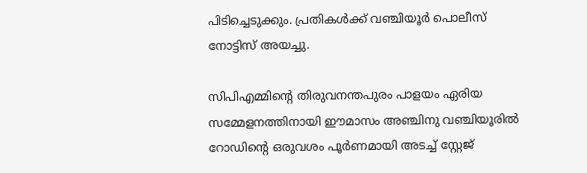പിടിച്ചെടുക്കും. പ്രതികള്‍ക്ക് വഞ്ചിയൂര്‍ പൊലീസ് നോട്ടിസ് അയച്ചു.

സിപിഎമ്മിന്റെ തിരുവനന്തപുരം പാളയം ഏരിയ സമ്മേളനത്തിനായി ഈമാസം അഞ്ചിനു വഞ്ചിയൂരില്‍ റോഡിന്റെ ഒരുവശം പൂര്‍ണമായി അടച്ച് സ്റ്റേജ്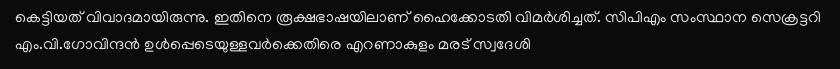കെട്ടിയത് വിവാദമായിരുന്നു. ഇതിനെ രൂക്ഷഭാഷയിലാണ് ഹൈക്കോടതി വിമര്‍ശിച്ചത്. സിപിഎം സംസ്ഥാന സെക്രട്ടറി എം.വി.ഗോവിന്ദന്‍ ഉള്‍പ്പെടെയുള്ളവര്‍ക്കെതിരെ എറണാകുളം മരട് സ്വദേശി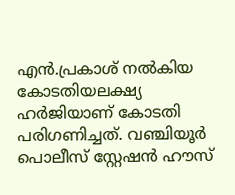എന്‍.പ്രകാശ് നല്‍കിയ കോടതിയലക്ഷ്യ ഹര്‍ജിയാണ് കോടതി പരിഗണിച്ചത്. വഞ്ചിയൂര്‍ പൊലീസ് സ്റ്റേഷന്‍ ഹൗസ്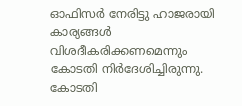ഓഫിസര്‍ നേരിട്ടു ഹാജരായി കാര്യങ്ങള്‍ വിശദീകരിക്കണമെന്നും കോടതി നിര്‍ദേശിച്ചിരുന്നു. കോടതി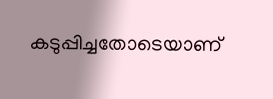കടുപ്പിച്ചതോടെയാണ്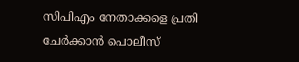സിപിഎം നേതാക്കളെ പ്രതി ചേര്‍ക്കാന്‍ പൊലീസ്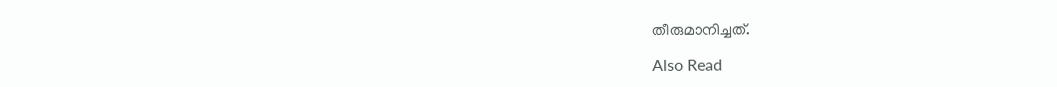തീരുമാനിച്ചത്.

Also Read